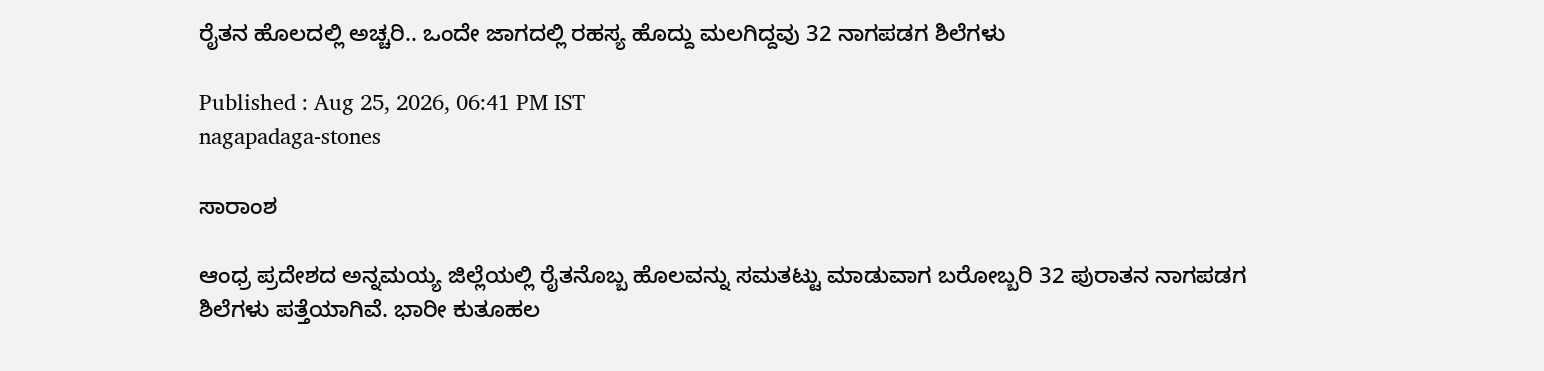ರೈತನ ಹೊಲದಲ್ಲಿ ಅಚ್ಚರಿ.. ಒಂದೇ ಜಾಗದಲ್ಲಿ ರಹಸ್ಯ ಹೊದ್ದು ಮಲಗಿದ್ದವು 32 ನಾಗಪಡಗ ಶಿಲೆಗಳು

Published : Aug 25, 2026, 06:41 PM IST
nagapadaga-stones

ಸಾರಾಂಶ

ಆಂಧ್ರ ಪ್ರದೇಶದ ಅನ್ನಮಯ್ಯ ಜಿಲ್ಲೆಯಲ್ಲಿ ರೈತನೊಬ್ಬ ಹೊಲವನ್ನು ಸಮತಟ್ಟು ಮಾಡುವಾಗ ಬರೋಬ್ಬರಿ 32 ಪುರಾತನ ನಾಗಪಡಗ ಶಿಲೆಗಳು ಪತ್ತೆಯಾಗಿವೆ. ಭಾರೀ ಕುತೂಹಲ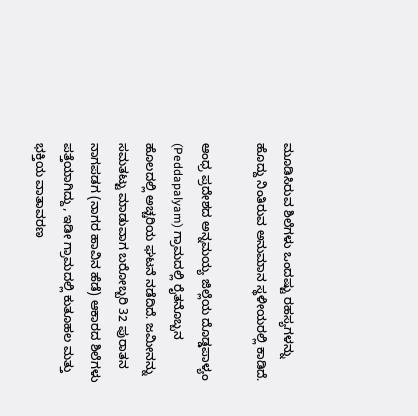ಮೂಡಿಸಿರುವ ಶಿಲೆಗಳು ಒಂದಷ್ಟು ರಹಸ್ಯಗಳನ್ನು ಹೊದ್ದು ನಿಂತಿರುವ ಅನುಮಾನ ಸ್ಥಳೀಯರಲ್ಲಿ ಕಾಡಿದೆ.

ಆಂಧ್ರ ಪ್ರದೇಶದ ಅನ್ನಮಯ್ಯ ಜಿಲ್ಲೆಯ ದೊಡ್ಡಪಾಳ್ಯಂ (Peddapalyam) ಗ್ರಾಮದಲ್ಲಿ ರೈತನೊಬ್ಬನ ಹೊಲದಲ್ಲಿ ಅಚ್ಚರಿಯ ಘಟನೆ ನಡೆದಿದೆ. ಜಮೀನನ್ನು ಸಮತಟ್ಟು ಮಾಡುವಾಗ ಬರೋಬ್ಬರಿ 32 ಪುರಾತನ ನಾಗಪಡಗ (ನಾಗರ ಹಾವಿನ ಹೆಡೆ) ಆಕಾರದ ಶಿಲೆಗಳು ಪತ್ತೆಯಾಗಿದ್ದು, ಇಡೀ ಗ್ರಾಮದಲ್ಲಿ ಕುತೂಹಲ ಮತ್ತು ಭಕ್ತಿಯ ವಾತಾವರಣ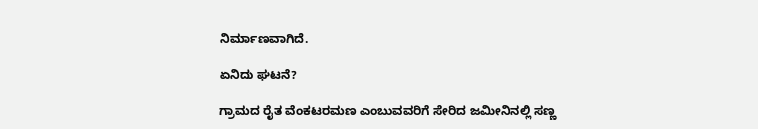ನಿರ್ಮಾಣವಾಗಿದೆ.

ಏನಿದು ಘಟನೆ?

ಗ್ರಾಮದ ರೈತ ವೆಂಕಟರಮಣ ಎಂಬುವವರಿಗೆ ಸೇರಿದ ಜಮೀನಿನಲ್ಲಿ ಸಣ್ಣ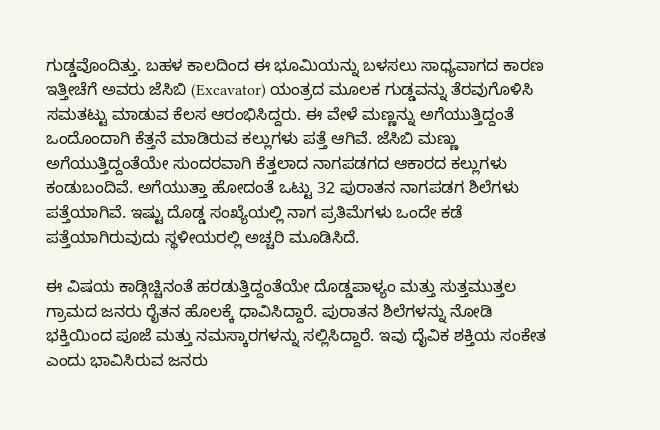ಗುಡ್ಡವೊಂದಿತ್ತು. ಬಹಳ ಕಾಲದಿಂದ ಈ ಭೂಮಿಯನ್ನು ಬಳಸಲು ಸಾಧ್ಯವಾಗದ ಕಾರಣ ಇತ್ತೀಚೆಗೆ ಅವರು ಜೆಸಿಬಿ (Excavator) ಯಂತ್ರದ ಮೂಲಕ ಗುಡ್ಡವನ್ನು ತೆರವುಗೊಳಿಸಿ ಸಮತಟ್ಟು ಮಾಡುವ ಕೆಲಸ ಆರಂಭಿಸಿದ್ದರು. ಈ ವೇಳೆ ಮಣ್ಣನ್ನು ಅಗೆಯುತ್ತಿದ್ದಂತೆ ಒಂದೊಂದಾಗಿ ಕೆತ್ತನೆ ಮಾಡಿರುವ ಕಲ್ಲುಗಳು ಪತ್ತೆ ಆಗಿವೆ. ಜೆಸಿಬಿ ಮಣ್ಣು ಅಗೆಯುತ್ತಿದ್ದಂತೆಯೇ ಸುಂದರವಾಗಿ ಕೆತ್ತಲಾದ ನಾಗಪಡಗದ ಆಕಾರದ ಕಲ್ಲುಗಳು ಕಂಡುಬಂದಿವೆ. ಅಗೆಯುತ್ತಾ ಹೋದಂತೆ ಒಟ್ಟು 32 ಪುರಾತನ ನಾಗಪಡಗ ಶಿಲೆಗಳು ಪತ್ತೆಯಾಗಿವೆ. ಇಷ್ಟು ದೊಡ್ಡ ಸಂಖ್ಯೆಯಲ್ಲಿ ನಾಗ ಪ್ರತಿಮೆಗಳು ಒಂದೇ ಕಡೆ ಪತ್ತೆಯಾಗಿರುವುದು ಸ್ಥಳೀಯರಲ್ಲಿ ಅಚ್ಚರಿ ಮೂಡಿಸಿದೆ.

ಈ ವಿಷಯ ಕಾಡ್ಗಿಚ್ಚಿನಂತೆ ಹರಡುತ್ತಿದ್ದಂತೆಯೇ ದೊಡ್ಡಪಾಳ್ಯಂ ಮತ್ತು ಸುತ್ತಮುತ್ತಲ ಗ್ರಾಮದ ಜನರು ರೈತನ ಹೊಲಕ್ಕೆ ಧಾವಿಸಿದ್ದಾರೆ. ಪುರಾತನ ಶಿಲೆಗಳನ್ನು ನೋಡಿ ಭಕ್ತಿಯಿಂದ ಪೂಜೆ ಮತ್ತು ನಮಸ್ಕಾರಗಳನ್ನು ಸಲ್ಲಿಸಿದ್ದಾರೆ. ಇವು ದೈವಿಕ ಶಕ್ತಿಯ ಸಂಕೇತ ಎಂದು ಭಾವಿಸಿರುವ ಜನರು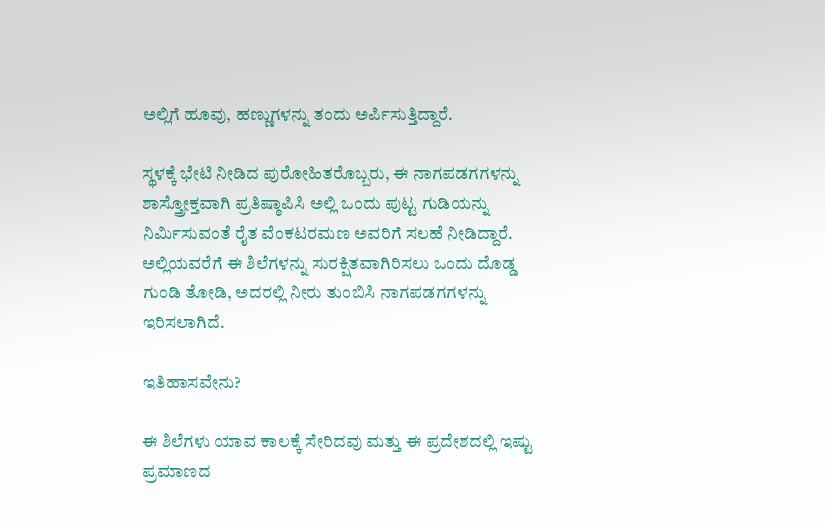ಅಲ್ಲಿಗೆ ಹೂವು, ಹಣ್ಣುಗಳನ್ನು ತಂದು ಅರ್ಪಿಸುತ್ತಿದ್ದಾರೆ.

ಸ್ಥಳಕ್ಕೆ ಭೇಟಿ ನೀಡಿದ ಪುರೋಹಿತರೊಬ್ಬರು, ಈ ನಾಗಪಡಗಗಳನ್ನು ಶಾಸ್ತ್ರೋಕ್ತವಾಗಿ ಪ್ರತಿಷ್ಠಾಪಿಸಿ ಅಲ್ಲಿ ಒಂದು ಪುಟ್ಟ ಗುಡಿಯನ್ನು ನಿರ್ಮಿಸುವಂತೆ ರೈತ ವೆಂಕಟರಮಣ ಅವರಿಗೆ ಸಲಹೆ ನೀಡಿದ್ದಾರೆ. ಅಲ್ಲಿಯವರೆಗೆ ಈ ಶಿಲೆಗಳನ್ನು ಸುರಕ್ಷಿತವಾಗಿರಿಸಲು ಒಂದು ದೊಡ್ಡ ಗುಂಡಿ ತೋಡಿ, ಅದರಲ್ಲಿ ನೀರು ತುಂಬಿಸಿ ನಾಗಪಡಗಗಳನ್ನು ಇರಿಸಲಾಗಿದೆ.

ಇತಿಹಾಸವೇನು?

ಈ ಶಿಲೆಗಳು ಯಾವ ಕಾಲಕ್ಕೆ ಸೇರಿದವು ಮತ್ತು ಈ ಪ್ರದೇಶದಲ್ಲಿ ಇಷ್ಟು ಪ್ರಮಾಣದ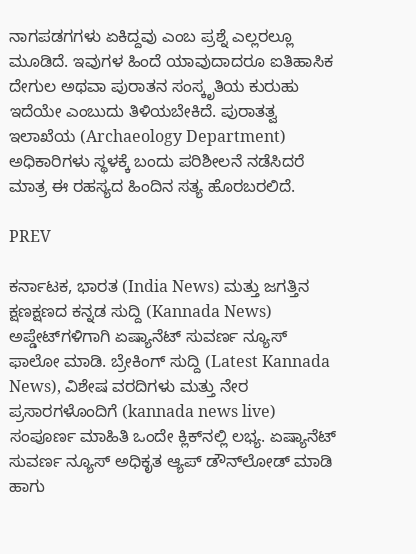ನಾಗಪಡಗಗಳು ಏಕಿದ್ದವು ಎಂಬ ಪ್ರಶ್ನೆ ಎಲ್ಲರಲ್ಲೂ ಮೂಡಿದೆ. ಇವುಗಳ ಹಿಂದೆ ಯಾವುದಾದರೂ ಐತಿಹಾಸಿಕ ದೇಗುಲ ಅಥವಾ ಪುರಾತನ ಸಂಸ್ಕೃತಿಯ ಕುರುಹು ಇದೆಯೇ ಎಂಬುದು ತಿಳಿಯಬೇಕಿದೆ. ಪುರಾತತ್ವ ಇಲಾಖೆಯ (Archaeology Department) ಅಧಿಕಾರಿಗಳು ಸ್ಥಳಕ್ಕೆ ಬಂದು ಪರಿಶೀಲನೆ ನಡೆಸಿದರೆ ಮಾತ್ರ ಈ ರಹಸ್ಯದ ಹಿಂದಿನ ಸತ್ಯ ಹೊರಬರಲಿದೆ.

PREV

ಕರ್ನಾಟಕ, ಭಾರತ (India News) ಮತ್ತು ಜಗತ್ತಿನ ಕ್ಷಣಕ್ಷಣದ ಕನ್ನಡ ಸುದ್ದಿ (Kannada News) ಅಪ್ಡೇಟ್‌ಗಳಿಗಾಗಿ ಏಷ್ಯಾನೆಟ್ ಸುವರ್ಣ ನ್ಯೂಸ್‌ ಫಾಲೋ ಮಾಡಿ. ಬ್ರೇಕಿಂಗ್ ಸುದ್ದಿ (Latest Kannada News), ವಿಶೇಷ ವರದಿಗಳು ಮತ್ತು ನೇರ ಪ್ರಸಾರಗಳೊಂದಿಗೆ (kannada news live) ಸಂಪೂರ್ಣ ಮಾಹಿತಿ ಒಂದೇ ಕ್ಲಿಕ್‌ನಲ್ಲಿ ಲಭ್ಯ. ಏಷ್ಯಾನೆಟ್ ಸುವರ್ಣ ನ್ಯೂಸ್ ಅಧಿಕೃತ ಆ್ಯಪ್ ಡೌನ್‌ಲೋಡ್ ಮಾಡಿ ಹಾಗು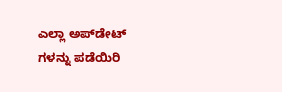ಎಲ್ಲಾ ಅಪ್‌ಡೇಟ್ ಗಳನ್ನು ಪಡೆಯಿರಿ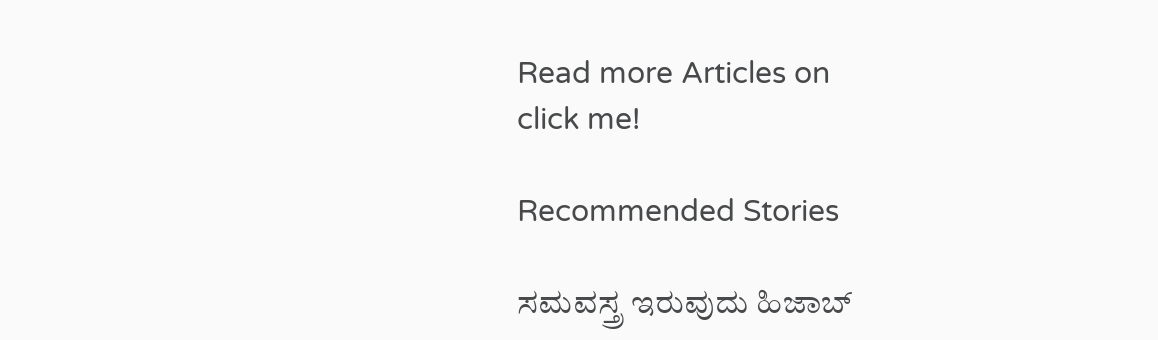Read more Articles on
click me!

Recommended Stories

ಸಮವಸ್ತ್ರ ಇರುವುದು ಹಿಜಾಬ್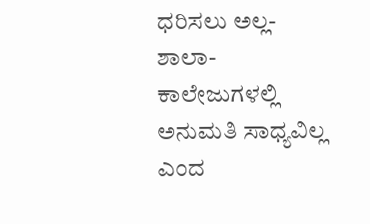ಧರಿಸಲು ಅಲ್ಲ- ಶಾಲಾ-ಕಾಲೇಜುಗಳಲ್ಲಿ ಅನುಮತಿ ಸಾಧ್ಯವಿಲ್ಲ ಎಂದ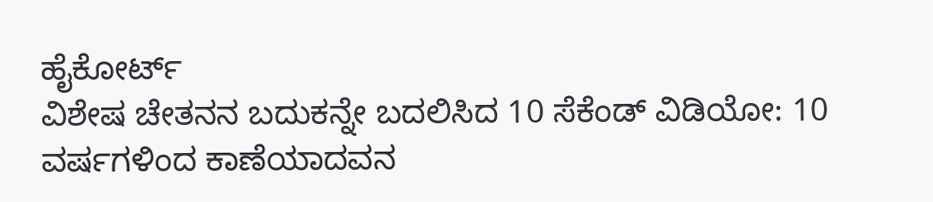ಹೈಕೋರ್ಟ್
ವಿಶೇಷ ಚೇತನನ ಬದುಕನ್ನೇ ಬದಲಿಸಿದ 10 ಸೆಕೆಂಡ್ ವಿಡಿಯೋ: 10 ವರ್ಷಗಳಿಂದ ಕಾಣೆಯಾದವನ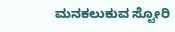ಮನಕಲುಕುವ ಸ್ಟೋರಿ